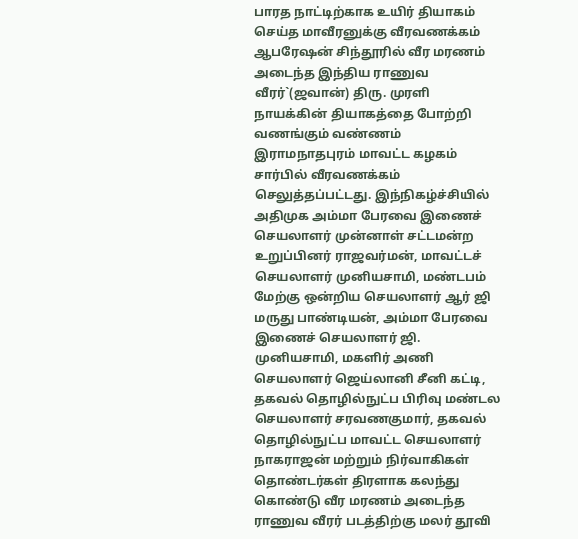பாரத நாட்டிற்காக உயிர் தியாகம் செய்த மாவீரனுக்கு வீரவணக்கம்
ஆபரேஷன் சிந்தூரில் வீர மரணம் அடைந்த இந்திய ராணுவ வீரர்`(ஜவான்) திரு. முரளி நாயக்கின் தியாகத்தை போற்றி வணங்கும் வண்ணம் இராமநாதபுரம் மாவட்ட கழகம் சார்பில் வீரவணக்கம் செலுத்தப்பட்டது. இந்நிகழ்ச்சியில் அதிமுக அம்மா பேரவை இணைச் செயலாளர் முன்னாள் சட்டமன்ற உறுப்பினர் ராஜவர்மன், மாவட்டச் செயலாளர் முனியசாமி, மண்டபம் மேற்கு ஒன்றிய செயலாளர் ஆர் ஜி மருது பாண்டியன், அம்மா பேரவை இணைச் செயலாளர் ஜி. முனியசாமி, மகளிர் அணி செயலாளர் ஜெய்லானி சீனி கட்டி, தகவல் தொழில்நுட்ப பிரிவு மண்டல செயலாளர் சரவணகுமார், தகவல் தொழில்நுட்ப மாவட்ட செயலாளர் நாகராஜன் மற்றும் நிர்வாகிகள் தொண்டர்கள் திரளாக கலந்து கொண்டு வீர மரணம் அடைந்த ராணுவ வீரர் படத்திற்கு மலர் தூவி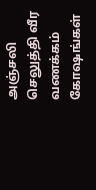அஞ்சலி செலுத்தி வீர வணக்கம் கோஷங்கள்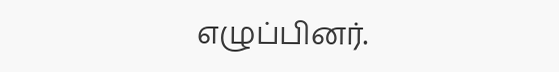எழுப்பினர்.